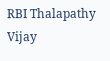RBI Thalapathy Vijay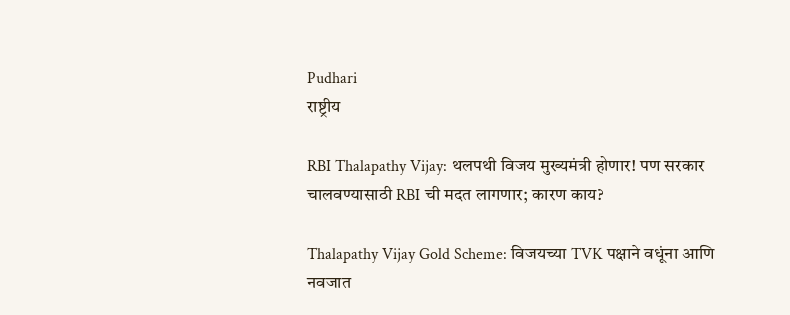Pudhari
राष्ट्रीय

RBI Thalapathy Vijay: थलपथी विजय मुख्यमंत्री होणार! पण सरकार चालवण्यासाठी RBI ची मदत लागणार; कारण काय?

Thalapathy Vijay Gold Scheme: विजयच्या TVK पक्षाने वधूंना आणि नवजात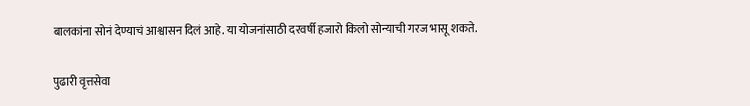बालकांना सोनं देण्याचं आश्वासन दिलं आहे. या योजनांसाठी दरवर्षी हजारो किलो सोन्याची गरज भासू शकते.

पुढारी वृत्तसेवा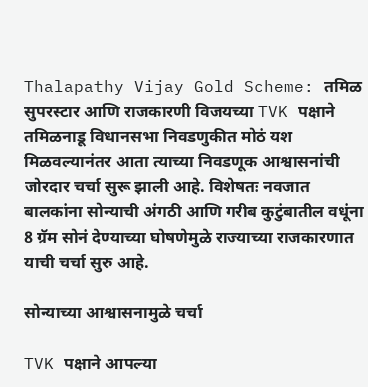Thalapathy Vijay Gold Scheme: तमिळ सुपरस्टार आणि राजकारणी विजयच्या TVK पक्षाने तमिळनाडू विधानसभा निवडणुकीत मोठं यश मिळवल्यानंतर आता त्याच्या निवडणूक आश्वासनांची जोरदार चर्चा सुरू झाली आहे. विशेषतः नवजात बालकांना सोन्याची अंगठी आणि गरीब कुटुंबातील वधूंना 8 ग्रॅम सोनं देण्याच्या घोषणेमुळे राज्याच्या राजकारणात याची चर्चा सुरु आहे.

सोन्याच्या आश्वासनामुळे चर्चा

TVK पक्षाने आपल्या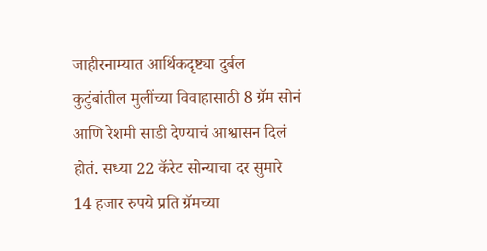जाहीरनाम्यात आर्थिकदृष्ट्या दुर्बल कुटुंबांतील मुलींच्या विवाहासाठी 8 ग्रॅम सोनं आणि रेशमी साडी देण्याचं आश्वासन दिलं होतं. सध्या 22 कॅरेट सोन्याचा दर सुमारे 14 हजार रुपये प्रति ग्रॅमच्या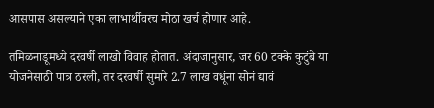आसपास असल्याने एका लाभार्थीवरच मोठा खर्च होणार आहे.

तमिळनाडूमध्ये दरवर्षी लाखो विवाह होतात. अंदाजानुसार, जर 60 टक्के कुटुंबे या योजनेसाठी पात्र ठरली, तर दरवर्षी सुमारे 2.7 लाख वधूंना सोनं द्यावं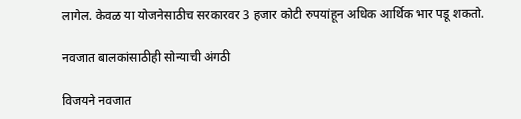लागेल. केवळ या योजनेसाठीच सरकारवर 3 हजार कोटी रुपयांहून अधिक आर्थिक भार पडू शकतो.

नवजात बालकांसाठीही सोन्याची अंगठी

विजयने नवजात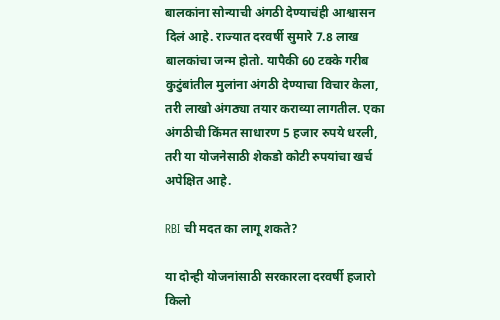बालकांना सोन्याची अंगठी देण्याचंही आश्वासन दिलं आहे. राज्यात दरवर्षी सुमारे 7.8 लाख बालकांचा जन्म होतो. यापैकी 60 टक्के गरीब कुटुंबांतील मुलांना अंगठी देण्याचा विचार केला, तरी लाखो अंगठ्या तयार कराव्या लागतील. एका अंगठीची किंमत साधारण 5 हजार रुपये धरली, तरी या योजनेसाठी शेकडो कोटी रुपयांचा खर्च अपेक्षित आहे.

RBI ची मदत का लागू शकते?

या दोन्ही योजनांसाठी सरकारला दरवर्षी हजारो किलो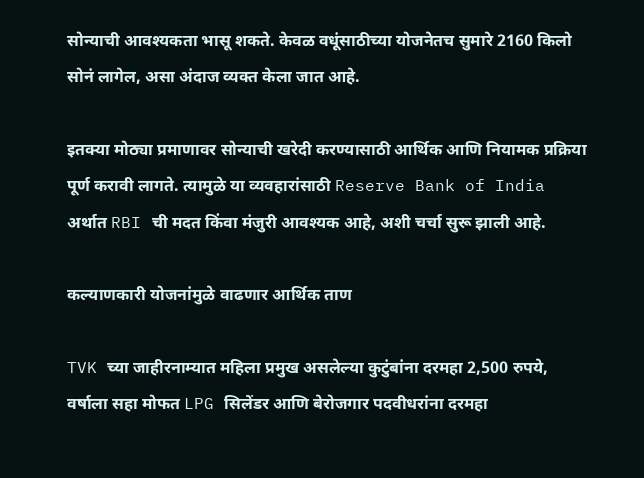सोन्याची आवश्यकता भासू शकते. केवळ वधूंसाठीच्या योजनेतच सुमारे 2160 किलो सोनं लागेल, असा अंदाज व्यक्त केला जात आहे.

इतक्या मोठ्या प्रमाणावर सोन्याची खरेदी करण्यासाठी आर्थिक आणि नियामक प्रक्रिया पूर्ण करावी लागते. त्यामुळे या व्यवहारांसाठी Reserve Bank of India अर्थात RBI ची मदत किंवा मंजुरी आवश्यक आहे, अशी चर्चा सुरू झाली आहे.

कल्याणकारी योजनांमुळे वाढणार आर्थिक ताण

TVK च्या जाहीरनाम्यात महिला प्रमुख असलेल्या कुटुंबांना दरमहा 2,500 रुपये, वर्षाला सहा मोफत LPG सिलेंडर आणि बेरोजगार पदवीधरांना दरमहा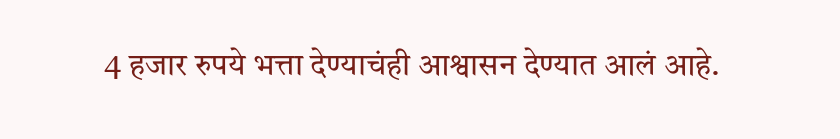4 हजार रुपये भत्ता देण्याचंही आश्वासन देण्यात आलं आहे.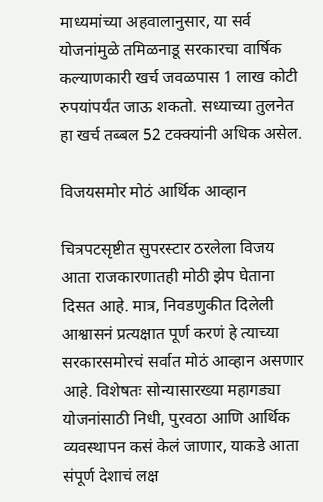माध्यमांच्या अहवालानुसार, या सर्व योजनांमुळे तमिळनाडू सरकारचा वार्षिक कल्याणकारी खर्च जवळपास 1 लाख कोटी रुपयांपर्यंत जाऊ शकतो. सध्याच्या तुलनेत हा खर्च तब्बल 52 टक्क्यांनी अधिक असेल.

विजयसमोर मोठं आर्थिक आव्हान

चित्रपटसृष्टीत सुपरस्टार ठरलेला विजय आता राजकारणातही मोठी झेप घेताना दिसत आहे. मात्र, निवडणुकीत दिलेली आश्वासनं प्रत्यक्षात पूर्ण करणं हे त्याच्या सरकारसमोरचं सर्वात मोठं आव्हान असणार आहे. विशेषतः सोन्यासारख्या महागड्या योजनांसाठी निधी, पुरवठा आणि आर्थिक व्यवस्थापन कसं केलं जाणार, याकडे आता संपूर्ण देशाचं लक्ष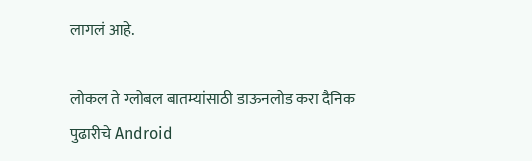लागलं आहे.

लोकल ते ग्लोबल बातम्यांसाठी डाऊनलोड करा दैनिक पुढारीचे Android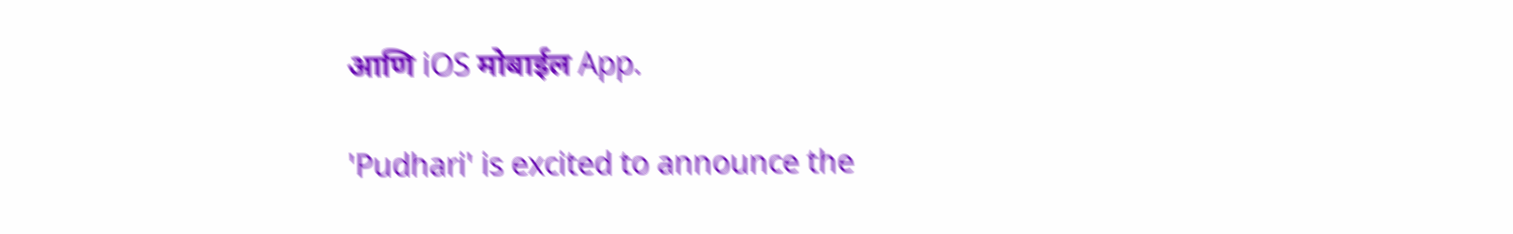आणि iOS मोबाईल App.

'Pudhari' is excited to announce the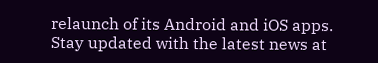relaunch of its Android and iOS apps. Stay updated with the latest news at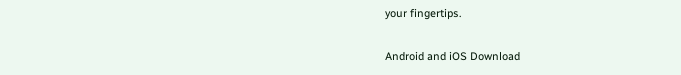your fingertips.

Android and iOS Download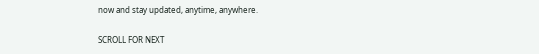now and stay updated, anytime, anywhere.

SCROLL FOR NEXT